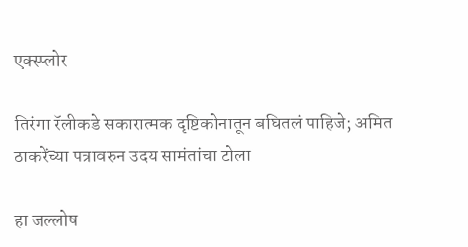एक्स्प्लोर

तिरंगा रॅलीकडे सकारात्मक दृष्टिकोनातून बघितलं पाहिजे; अमित ठाकरेंच्या पत्रावरुन उदय सामंतांचा टोला

हा जल्लोष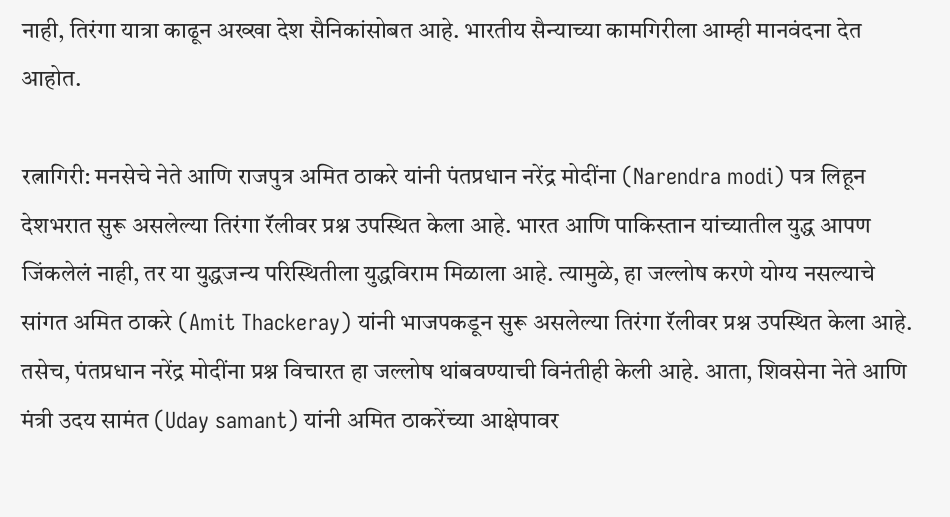नाही, तिरंगा यात्रा काढून अख्खा देश सैनिकांसोबत आहे. भारतीय सैन्याच्या कामगिरीला आम्ही मानवंदना देत आहोत.

रत्नागिरी: मनसेचे नेते आणि राजपुत्र अमित ठाकरे यांनी पंतप्रधान नरेंद्र मोदींना (Narendra modi) पत्र लिहून देशभरात सुरू असलेल्या तिरंगा रॅलीवर प्रश्न उपस्थित केला आहे. भारत आणि पाकिस्तान यांच्यातील युद्ध आपण जिंकलेलं नाही, तर या युद्धजन्य परिस्थितीला युद्धविराम मिळाला आहे. त्यामुळे, हा जल्लोष करणे योग्य नसल्याचे सांगत अमित ठाकरे (Amit Thackeray) यांनी भाजपकडून सुरू असलेल्या तिरंगा रॅलीवर प्रश्न उपस्थित केला आहे. तसेच, पंतप्रधान नरेंद्र मोदींना प्रश्न विचारत हा जल्लोष थांबवण्याची विनंतीही केली आहे. आता, शिवसेना नेते आणि मंत्री उदय सामंत (Uday samant) यांनी अमित ठाकरेंच्या आक्षेपावर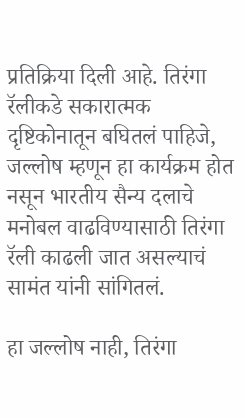प्रतिक्रिया दिली आहे. तिरंगा रॅलीकडे सकारात्मक दृष्टिकोनातून बघितलं पाहिजे, जल्लोष म्हणून हा कार्यक्रम होत नसून भारतीय सैन्य दलाचे मनोबल वाढविण्यासाठी तिरंगा रॅली काढली जात असल्याचं सामंत यांनी सांगितलं.

हा जल्लोष नाही, तिरंगा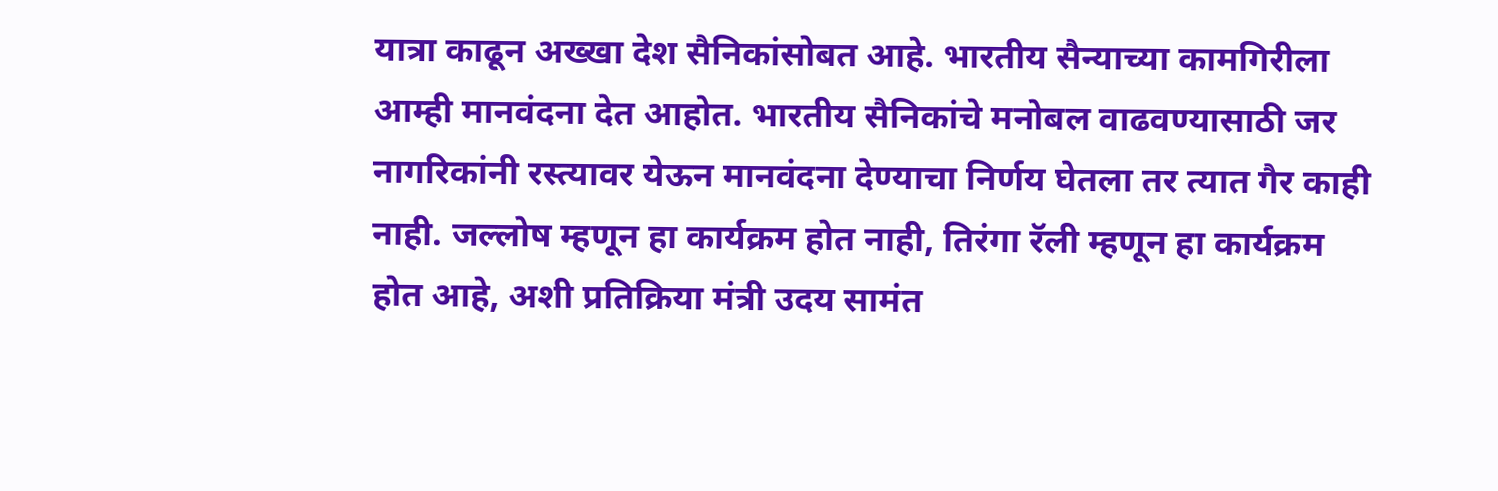यात्रा काढून अख्खा देश सैनिकांसोबत आहे. भारतीय सैन्याच्या कामगिरीला आम्ही मानवंदना देत आहोत. भारतीय सैनिकांचे मनोबल वाढवण्यासाठी जर नागरिकांनी रस्त्यावर येऊन मानवंदना देण्याचा निर्णय घेतला तर त्यात गैर काही नाही. जल्लोष म्हणून हा कार्यक्रम होत नाही, तिरंगा रॅली म्हणून हा कार्यक्रम होत आहे, अशी प्रतिक्रिया मंत्री उदय सामंत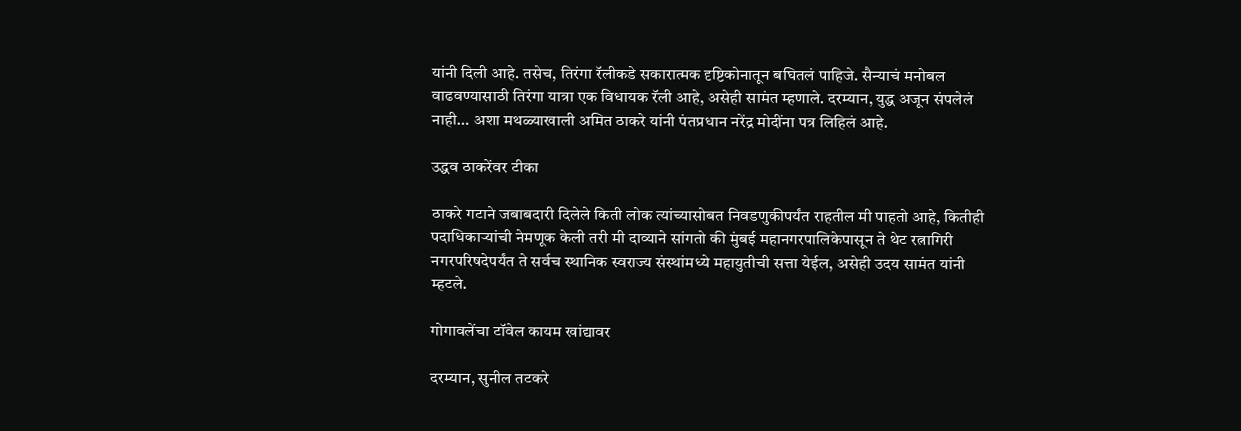यांनी दिली आहे. तसेच, तिरंगा रॅलीकडे सकारात्मक दृष्टिकोनातून बघितलं पाहिजे. सैन्याचं मनोबल वाढवण्यासाठी तिरंगा यात्रा एक विधायक रॅली आहे, असेही सामंत म्हणाले. दरम्यान, युद्ध अजून संपलेलं नाही… अशा मथळ्याखाली अमित ठाकरे यांनी पंतप्रधान नरेंद्र मोदींना पत्र लिहिलं आहे.

उद्धव ठाकरेंवर टीका

ठाकरे गटाने जबाबदारी दिलेले किती लोक त्यांच्यासोबत निवडणुकीपर्यंत राहतील मी पाहतो आहे, कितीही पदाधिकाऱ्यांची नेमणूक केली तरी मी दाव्याने सांगतो की मुंबई महानगरपालिकेपासून ते थेट रत्नागिरी नगरपरिषदेपर्यंत ते सर्वच स्थानिक स्वराज्य संस्थांमध्ये महायुतीची सत्ता येईल, असेही उदय सामंत यांनी म्हटले.

गोगावलेंचा टॉवेल कायम खांद्यावर

दरम्यान, सुनील तटकरे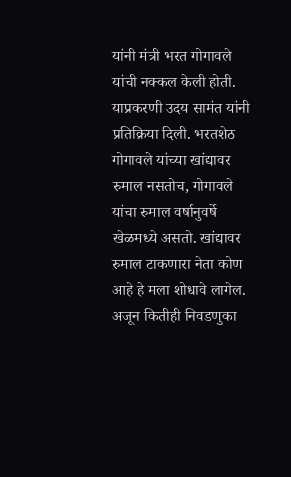यांनी मंत्री भरत गोगावले यांची नक्कल केली होती. याप्रकरणी उदय सामंत यांनी प्रतिक्रिया दिली. भरतशेठ गोगावले यांच्या खांद्यावर रुमाल नसतोच, गोगावले यांचा रुमाल वर्षानुवर्षे खेळमध्ये असतो. खांद्यावर रुमाल टाकणारा नेता कोण आहे हे मला शोधावे लागेल. अजून कितीही निवडणुका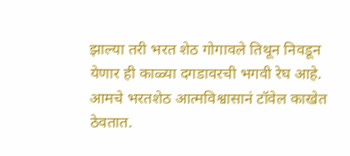झाल्या तरी भरत शेठ गोगावले तिथून निवडून येणार ही काळ्या दगडावरची भगवी रेघ आहे. आमचे भरतशेठ आत्मविश्वासानं टॉवेल काखेत ठेवतात.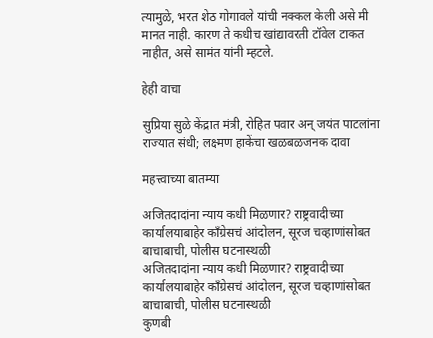त्यामुळे, भरत शेठ गोगावले यांची नक्कल केली असे मी मानत नाही. कारण ते कधीच खांद्यावरती टॉवेल टाकत नाहीत, असे सामंत यांनी म्हटले.

हेही वाचा

सुप्रिया सुळे केंद्रात मंत्री, रोहित पवार अन् जयंत पाटलांना राज्यात संधी; लक्ष्मण हाकेंचा खळबळजनक दावा

महत्त्वाच्या बातम्या

अजितदादांना न्याय कधी मिळणार? राष्ट्रवादीच्या कार्यालयाबाहेर काँग्रेसचं आंदोलन, सूरज चव्हाणांसोबत बाचाबाची, पोलीस घटनास्थळी
अजितदादांना न्याय कधी मिळणार? राष्ट्रवादीच्या कार्यालयाबाहेर काँग्रेसचं आंदोलन, सूरज चव्हाणांसोबत बाचाबाची, पोलीस घटनास्थळी
कुणबी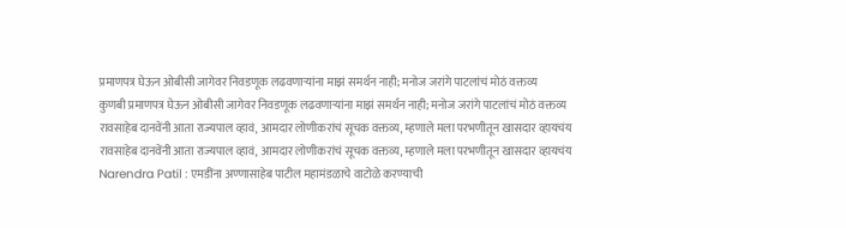प्रमाणपत्र घेऊन ओबीसी जागेवर निवडणूक लढवणाऱ्यांना माझं समर्थन नाही; मनोज जरांगे पाटलांचं मोठं वक्तव्य
कुणबी प्रमाणपत्र घेऊन ओबीसी जागेवर निवडणूक लढवणाऱ्यांना माझं समर्थन नाही; मनोज जरांगे पाटलांचं मोठं वक्तव्य
रावसाहेब दानवेंनी आता राज्यपाल व्हावं, आमदार लोणीकरांचं सूचक वक्तव्य, म्हणाले मला परभणीतून खासदार व्हायचंय
रावसाहेब दानवेंनी आता राज्यपाल व्हावं, आमदार लोणीकरांचं सूचक वक्तव्य, म्हणाले मला परभणीतून खासदार व्हायचंय
Narendra Patil : एमडींना अण्णासाहेब पाटील महामंडळाचे वाटोळे करण्याची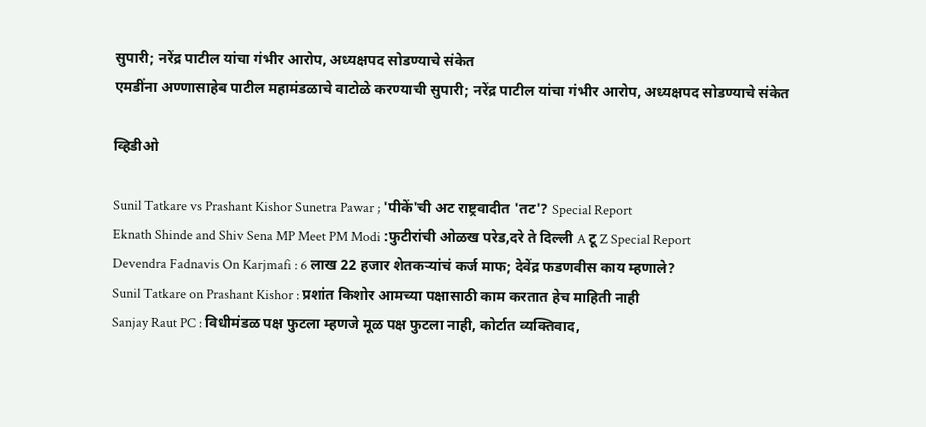सुपारी; नरेंद्र पाटील यांचा गंभीर आरोप, अध्यक्षपद सोडण्याचे संकेत
एमडींना अण्णासाहेब पाटील महामंडळाचे वाटोळे करण्याची सुपारी; नरेंद्र पाटील यांचा गंभीर आरोप, अध्यक्षपद सोडण्याचे संकेत

व्हिडीओ

Sunil Tatkare vs Prashant Kishor Sunetra Pawar ; 'पीकें'ची अट राष्ट्रवादीत 'तट'? Special Report
Eknath Shinde and Shiv Sena MP Meet PM Modi :फुटीरांची ओळख परेड,दरे ते दिल्ली A टू Z Special Report
Devendra Fadnavis On Karjmafi : 6 लाख 22 हजार शेतकऱ्यांचं कर्ज माफ; देवेंद्र फडणवीस काय म्हणाले?
Sunil Tatkare on Prashant Kishor : प्रशांत किशोर आमच्या पक्षासाठी काम करतात हेच माहिती नाही
Sanjay Raut PC : विधीमंडळ पक्ष फुटला म्हणजे मूळ पक्ष फुटला नाही, कोर्टात व्यक्तिवाद,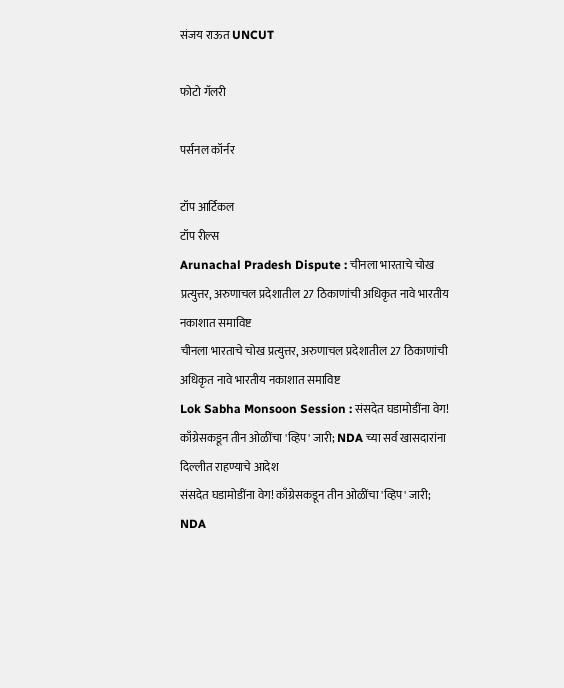संजय राऊत UNCUT

फोटो गॅलरी

पर्सनल कॉर्नर

टॉप आर्टिकल
टॉप रील्स
Arunachal Pradesh Dispute : चीनला भारताचे चोख प्रत्युत्तर, अरुणाचल प्रदेशातील 27 ठिकाणांची अधिकृत नावे भारतीय नकाशात समाविष्ट
चीनला भारताचे चोख प्रत्युत्तर, अरुणाचल प्रदेशातील 27 ठिकाणांची अधिकृत नावे भारतीय नकाशात समाविष्ट
Lok Sabha Monsoon Session : संसदेत घडामोडींना वेग! काँग्रेसकडून तीन ओळींचा 'व्हिप' जारी; NDA च्या सर्व खासदारांना दिल्लीत राहण्याचे आदेश
संसदेत घडामोडींना वेग! काँग्रेसकडून तीन ओळींचा 'व्हिप' जारी; NDA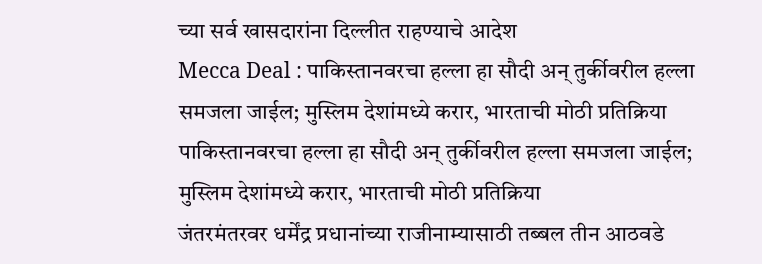च्या सर्व खासदारांना दिल्लीत राहण्याचे आदेश
Mecca Deal : पाकिस्तानवरचा हल्ला हा सौदी अन् तुर्कीवरील हल्ला समजला जाईल; मुस्लिम देशांमध्ये करार, भारताची मोठी प्रतिक्रिया
पाकिस्तानवरचा हल्ला हा सौदी अन् तुर्कीवरील हल्ला समजला जाईल; मुस्लिम देशांमध्ये करार, भारताची मोठी प्रतिक्रिया
जंतरमंतरवर धर्मेंद्र प्रधानांच्या राजीनाम्यासाठी तब्बल तीन आठवडे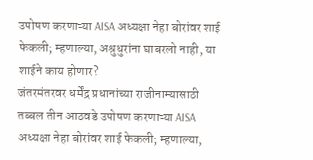उपोषण करणाऱ्या AISA अध्यक्षा नेहा बोरांवर शाई फेकली; म्हणाल्या, अश्रुधुरांना घाबरलो नाही, या शाईने काय होणार?
जंतरमंतरवर धर्मेंद्र प्रधानांच्या राजीनाम्यासाठी तब्बल तीन आठवडे उपोषण करणाऱ्या AISA अध्यक्षा नेहा बोरांवर शाई फेकली; म्हणाल्या,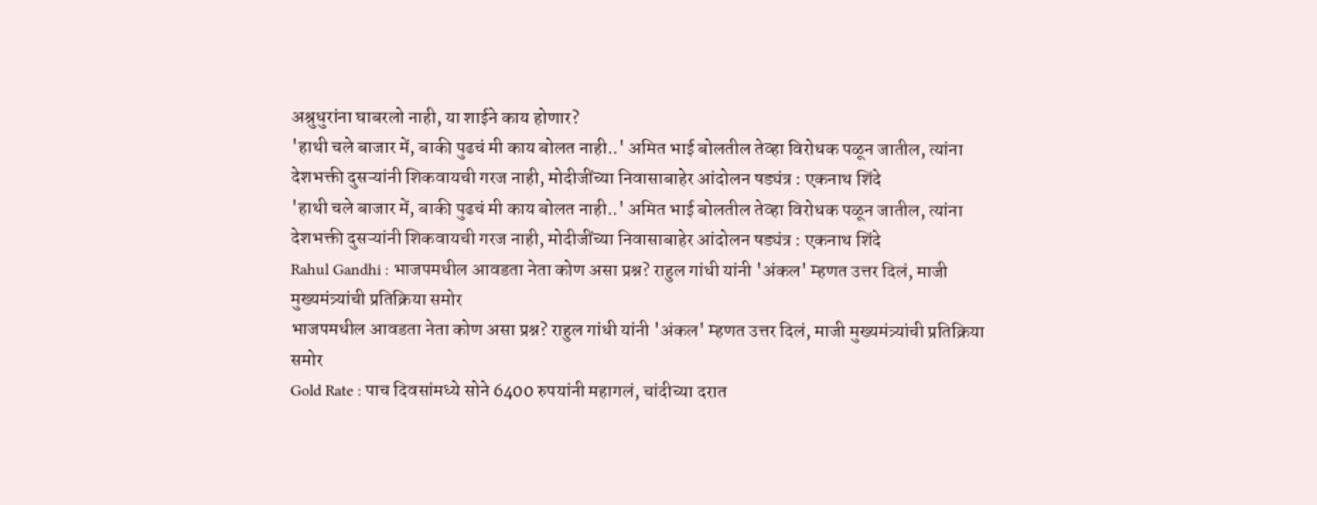अश्रुधुरांना घाबरलो नाही, या शाईने काय होणार?
'हाथी चले बाजार में, बाकी पुढचं मी काय बोलत नाही..' अमित भाई बोलतील तेव्हा विरोधक पळून जातील, त्यांना देशभक्ती दुसऱ्यांनी शिकवायची गरज नाही, मोदीजींच्या निवासाबाहेर आंदोलन षड्यंत्र : एकनाथ शिंदे
'हाथी चले बाजार में, बाकी पुढचं मी काय बोलत नाही..' अमित भाई बोलतील तेव्हा विरोधक पळून जातील, त्यांना देशभक्ती दुसऱ्यांनी शिकवायची गरज नाही, मोदीजींच्या निवासाबाहेर आंदोलन षड्यंत्र : एकनाथ शिंदे
Rahul Gandhi : भाजपमधील आवडता नेता कोण असा प्रश्न? राहुल गांधी यांनी 'अंकल' म्हणत उत्तर दिलं, माजी मुख्यमंत्र्यांची प्रतिक्रिया समोर
भाजपमधील आवडता नेता कोण असा प्रश्न? राहुल गांधी यांनी 'अंकल' म्हणत उत्तर दिलं, माजी मुख्यमंत्र्यांची प्रतिक्रिया समोर
Gold Rate : पाच दिवसांमध्ये सोने 6400 रुपयांनी महागलं, चांदीच्या दरात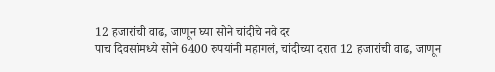12 हजारांची वाढ, जाणून घ्या सोने चांदीचे नवे दर
पाच दिवसांमध्ये सोने 6400 रुपयांनी महागलं, चांदीच्या दरात 12 हजारांची वाढ, जाणून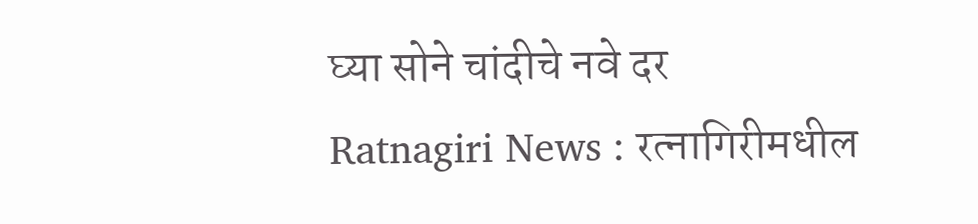घ्या सोने चांदीचे नवे दर
Ratnagiri News : रत्नागिरीमधील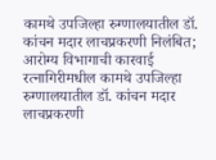कामथे उपजिल्हा रुग्णालयातील डॉ. कांचन मदार लाचप्रकरणी निलंबित; आरोग्य विभागाची कारवाई
रत्नागिरीमधील कामथे उपजिल्हा रुग्णालयातील डॉ. कांचन मदार लाचप्रकरणी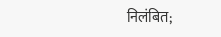निलंबित;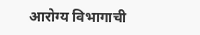आरोग्य विभागाची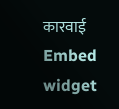कारवाई
Embed widget